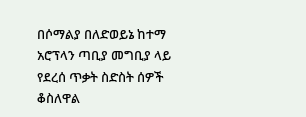በሶማልያ በለድወይኔ ከተማ አሮፕላን ጣቢያ መግቢያ ላይ የደረሰ ጥቃት ስድስት ሰዎች ቆስለዋል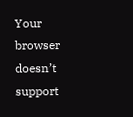Your browser doesn’t support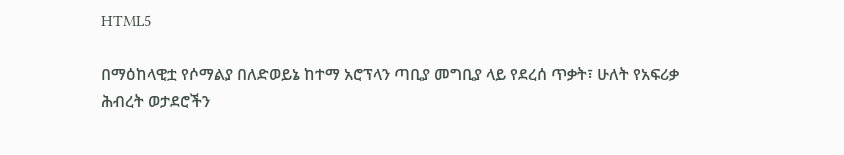HTML5

በማዕከላዊቷ የሶማልያ በለድወይኔ ከተማ አሮፕላን ጣቢያ መግቢያ ላይ የደረሰ ጥቃት፣ ሁለት የአፍሪቃ ሕብረት ወታደሮችን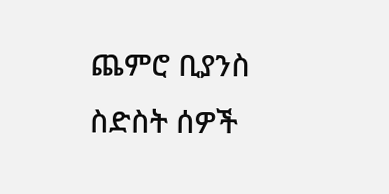ጨምሮ ቢያንስ ስድስት ሰዎች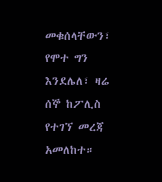መቁሰላቸውን፣ የሞተ ግን እንደሌለ፣ ዛሬ ሰኞ ከፖሊስ የተገኘ መረጃ አመለከተ።